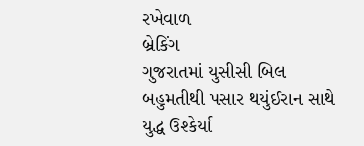રખેવાળ
બ્રેકિંગ
ગુજરાતમાં યુસીસી બિલ બહુમતીથી પસાર થયુંઈરાન સાથે યુદ્ધ ઉશ્કેર્યા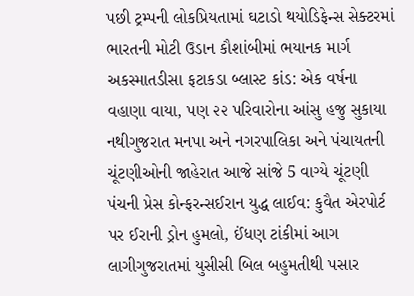પછી ટ્રમ્પની લોકપ્રિયતામાં ઘટાડો થયોડિફેન્સ સેક્ટરમાં ભારતની મોટી ઉડાન કૌશાંબીમાં ભયાનક માર્ગ અકસ્માતડીસા ફટાકડા બ્લાસ્ટ કાંડ: એક વર્ષના વહાણા વાયા, પણ ૨૨ પરિવારોના આંસુ હજુ સુકાયા નથીગુજરાત મનપા અને નગરપાલિકા અને પંચાયતની ચૂંટણીઓની જાહેરાત આજે સાંજે 5 વાગ્યે ચૂંટણી પંચની પ્રેસ કોન્ફરન્સઈરાન યુદ્ધ લાઈવ: કુવૈત એરપોર્ટ પર ઈરાની ડ્રોન હુમલો, ઈંધણ ટાંકીમાં આગ લાગીગુજરાતમાં યુસીસી બિલ બહુમતીથી પસાર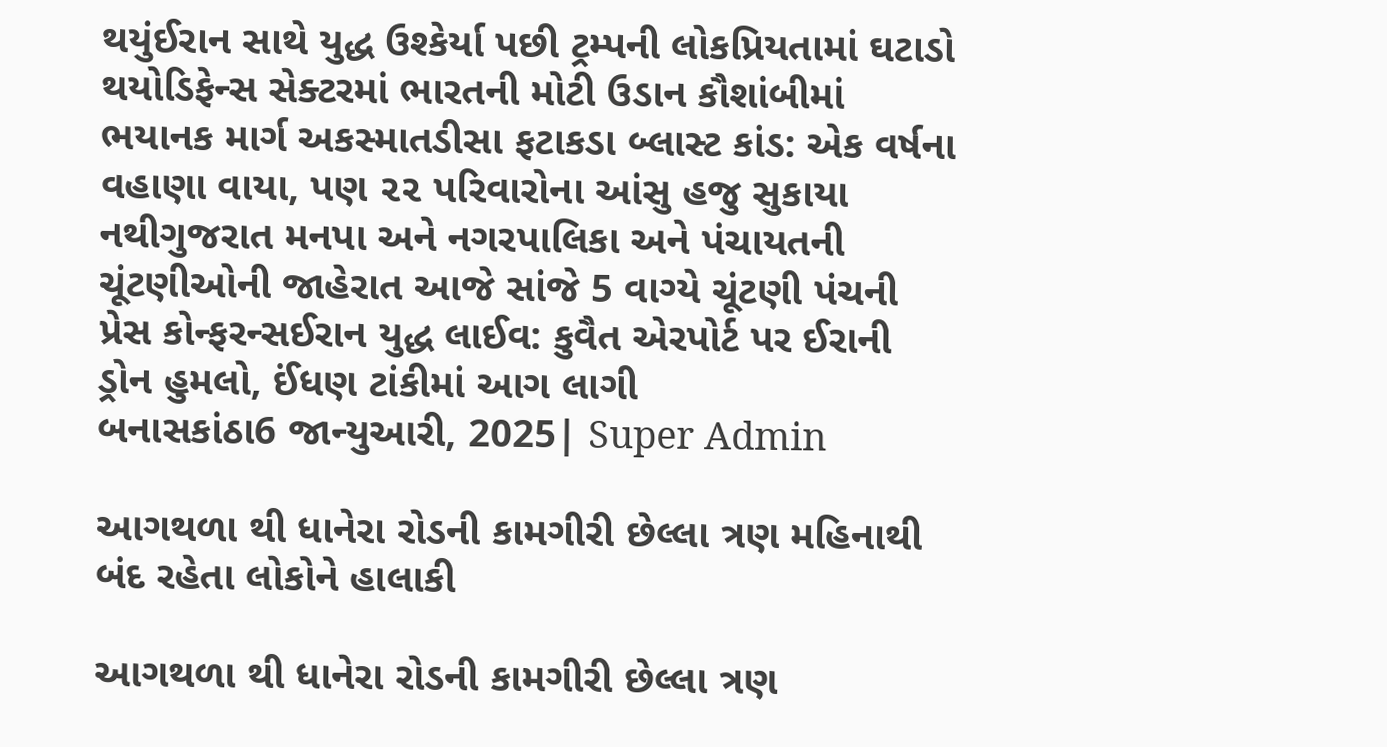થયુંઈરાન સાથે યુદ્ધ ઉશ્કેર્યા પછી ટ્રમ્પની લોકપ્રિયતામાં ઘટાડો થયોડિફેન્સ સેક્ટરમાં ભારતની મોટી ઉડાન કૌશાંબીમાં ભયાનક માર્ગ અકસ્માતડીસા ફટાકડા બ્લાસ્ટ કાંડ: એક વર્ષના વહાણા વાયા, પણ ૨૨ પરિવારોના આંસુ હજુ સુકાયા નથીગુજરાત મનપા અને નગરપાલિકા અને પંચાયતની ચૂંટણીઓની જાહેરાત આજે સાંજે 5 વાગ્યે ચૂંટણી પંચની પ્રેસ કોન્ફરન્સઈરાન યુદ્ધ લાઈવ: કુવૈત એરપોર્ટ પર ઈરાની ડ્રોન હુમલો, ઈંધણ ટાંકીમાં આગ લાગી
બનાસકાંઠા6 જાન્યુઆરી, 2025| Super Admin

આગથળા થી ધાનેરા રોડની કામગીરી છેલ્લા ત્રણ મહિનાથી બંદ રહેતા લોકોને હાલાકી

આગથળા થી ધાનેરા રોડની કામગીરી છેલ્લા ત્રણ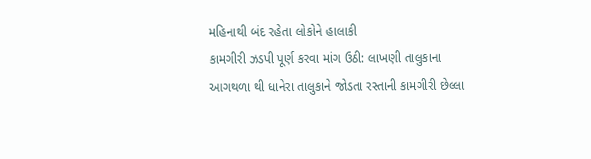મહિનાથી બંદ રહેતા લોકોને હાલાકી
કામગીરી ઝડપી પૂર્ણ કરવા માંગ ઉઠી: લાખણી તાલુકાના આગથળા થી ધાનેરા તાલુકાને જોડતા રસ્તાની કામગીરી છેલ્લા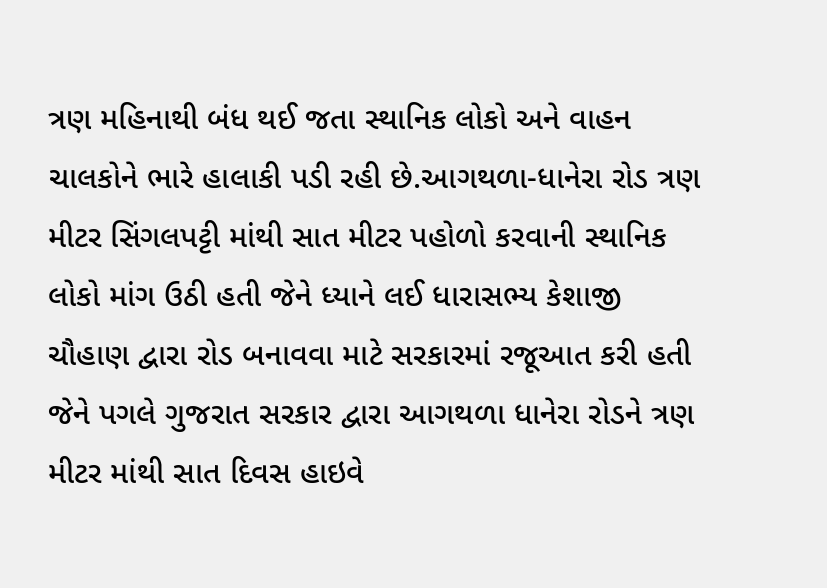ત્રણ મહિનાથી બંધ થઈ જતા સ્થાનિક લોકો અને વાહન ચાલકોને ભારે હાલાકી પડી રહી છે.આગથળા-ધાનેરા રોડ ત્રણ મીટર સિંગલપટ્ટી માંથી સાત મીટર પહોળો કરવાની સ્થાનિક લોકો માંગ ઉઠી હતી જેને ધ્યાને લઈ ધારાસભ્ય કેશાજી ચૌહાણ દ્વારા રોડ બનાવવા માટે સરકારમાં રજૂઆત કરી હતી જેને પગલે ગુજરાત સરકાર દ્વારા આગથળા ધાનેરા રોડને ત્રણ મીટર માંથી સાત દિવસ હાઇવે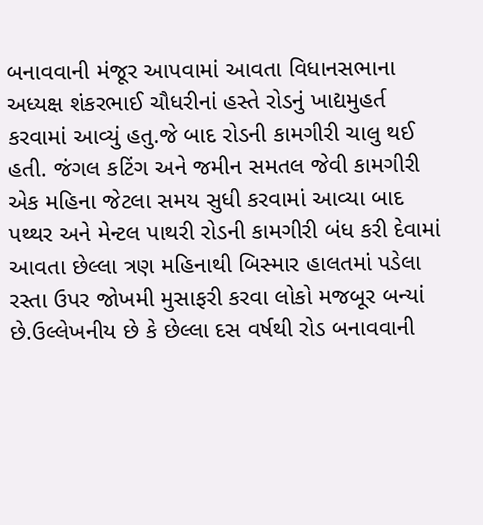બનાવવાની મંજૂર આપવામાં આવતા વિધાનસભાના અધ્યક્ષ શંકરભાઈ ચૌધરીનાં હસ્તે રોડનું ખાદ્યમુહર્ત કરવામાં આવ્યું હતુ.જે બાદ રોડની કામગીરી ચાલુ થઈ હતી. જંગલ કટિંગ અને જમીન સમતલ જેવી કામગીરી એક મહિના જેટલા સમય સુધી કરવામાં આવ્યા બાદ પથ્થર અને મેન્ટલ પાથરી રોડની કામગીરી બંધ કરી દેવામાં આવતા છેલ્લા ત્રણ મહિનાથી બિસ્માર હાલતમાં પડેલા રસ્તા ઉપર જોખમી મુસાફરી કરવા લોકો મજબૂર બન્યાં છે.ઉલ્લેખનીય છે કે છેલ્લા દસ વર્ષથી રોડ બનાવવાની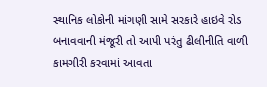સ્થાનિક લોકોની માંગણી સામે સરકારે હાઇવે રોડ બનાવવાની મંજૂરી તો આપી પરંતુ ઢીલીનીતિ વાળી કામગીરી કરવામાં આવતા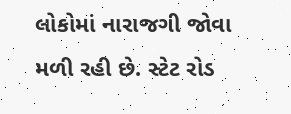લોકોમાં નારાજગી જોવા મળી રહી છે. સ્ટેટ રોડ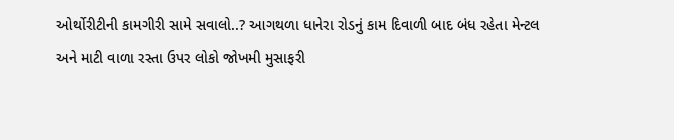ઓર્થોરીટીની કામગીરી સામે સવાલો..? આગથળા ધાનેરા રોડનું કામ દિવાળી બાદ બંધ રહેતા મેન્ટલ અને માટી વાળા રસ્તા ઉપર લોકો જોખમી મુસાફરી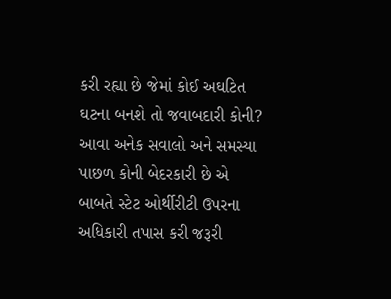કરી રહ્યા છે જેમાં કોઈ અઘટિત ઘટના બનશે તો જવાબદારી કોની? આવા અનેક સવાલો અને સમસ્યા પાછળ કોની બેદરકારી છે એ બાબતે સ્ટેટ ઓર્થીરીટી ઉપરના અધિકારી તપાસ કરી જરૂરી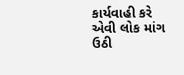કાર્યવાહી કરે એવી લોક માંગ ઉઠી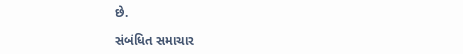છે.

સંબંધિત સમાચાર